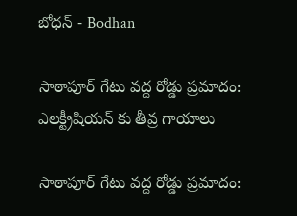బోధన్ - Bodhan

సాఠాపూర్ గేటు వద్ద రోడ్డు ప్రమాదం: ఎలక్ట్రీషియన్ కు తీవ్ర గాయాలు

సాఠాపూర్ గేటు వద్ద రోడ్డు ప్రమాదం: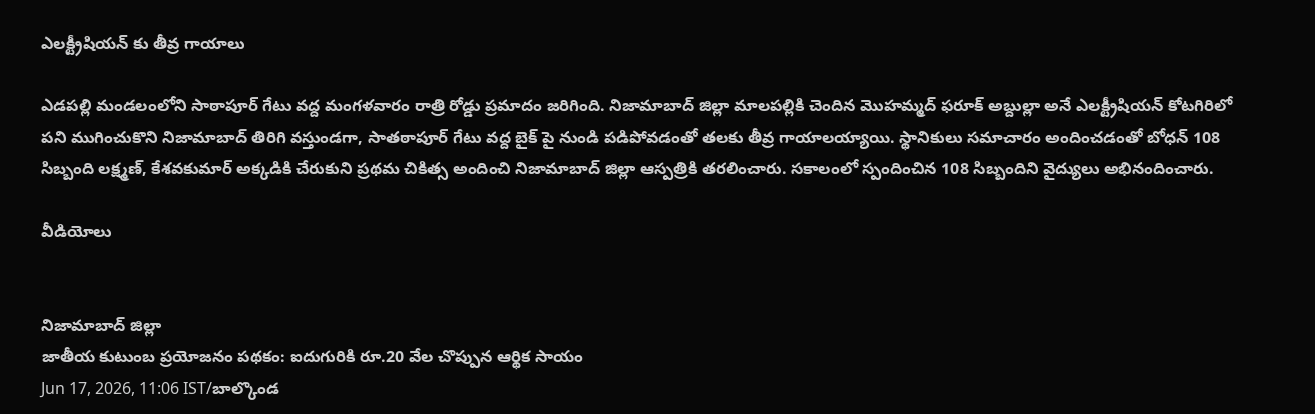ఎలక్ట్రీషియన్ కు తీవ్ర గాయాలు

ఎడపల్లి మండలంలోని సాఠాపూర్ గేటు వద్ద మంగళవారం రాత్రి రోడ్డు ప్రమాదం జరిగింది. నిజామాబాద్ జిల్లా మాలపల్లికి చెందిన మొహమ్మద్ ఫరూక్ అబ్దుల్లా అనే ఎలక్ట్రీషియన్ కోటగిరిలో పని ముగించుకొని నిజామాబాద్ తిరిగి వస్తుండగా, సాతఠాపూర్ గేటు వద్ద బైక్ పై నుండి పడిపోవడంతో తలకు తీవ్ర గాయాలయ్యాయి. స్థానికులు సమాచారం అందించడంతో బోధన్ 108 సిబ్బంది లక్ష్మణ్, కేశవకుమార్ అక్కడికి చేరుకుని ప్రథమ చికిత్స అందించి నిజామాబాద్ జిల్లా ఆస్పత్రికి తరలించారు. సకాలంలో స్పందించిన 108 సిబ్బందిని వైద్యులు అభినందించారు.

వీడియోలు


నిజామాబాద్ జిల్లా
జాతీయ కుటుంబ ప్రయోజనం పథకం: ఐదుగురికి రూ.20 వేల చొప్పున ఆర్థిక సాయం
Jun 17, 2026, 11:06 IST/బాల్కొండ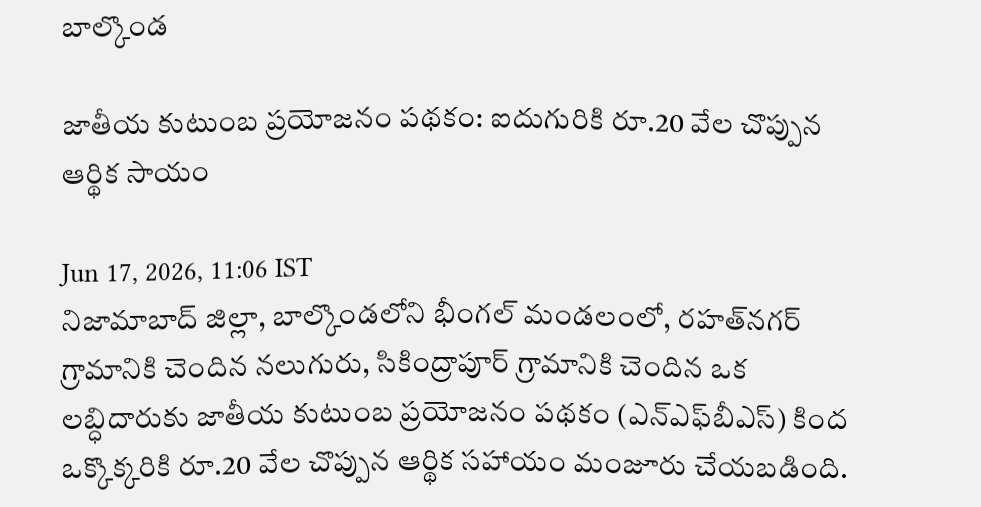బాల్కొండ

జాతీయ కుటుంబ ప్రయోజనం పథకం: ఐదుగురికి రూ.20 వేల చొప్పున ఆర్థిక సాయం

Jun 17, 2026, 11:06 IST
నిజామాబాద్ జిల్లా, బాల్కొండలోని భీంగల్ మండలంలో, రహత్‌నగర్ గ్రామానికి చెందిన నలుగురు, సికింద్రాపూర్ గ్రామానికి చెందిన ఒక లబ్ధిదారుకు జాతీయ కుటుంబ ప్రయోజనం పథకం (ఎన్‌ఎఫ్‌బీఎస్) కింద ఒక్కొక్కరికి రూ.20 వేల చొప్పున ఆర్థిక సహాయం మంజూరు చేయబడింది.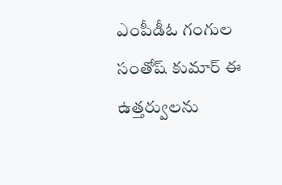ఎంపీడీఓ గంగుల సంతోష్ కుమార్ ఈ ఉత్తర్వులను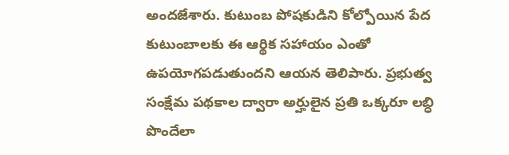అందజేశారు. కుటుంబ పోషకుడిని కోల్పోయిన పేద కుటుంబాలకు ఈ ఆర్థిక సహాయం ఎంతో ఉపయోగపడుతుందని ఆయన తెలిపారు. ప్రభుత్వ సంక్షేమ పథకాల ద్వారా అర్హులైన ప్రతి ఒక్కరూ లబ్ధి పొందేలా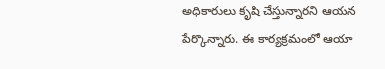అధికారులు కృషి చేస్తున్నారని ఆయన పేర్కొన్నారు. ఈ కార్యక్రమంలో ఆయా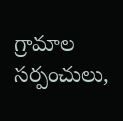గ్రామాల సర్పంచులు,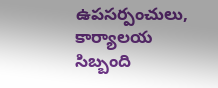ఉపసర్పంచులు, కార్యాలయ సిబ్బంది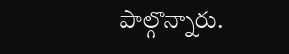పాల్గొన్నారు.